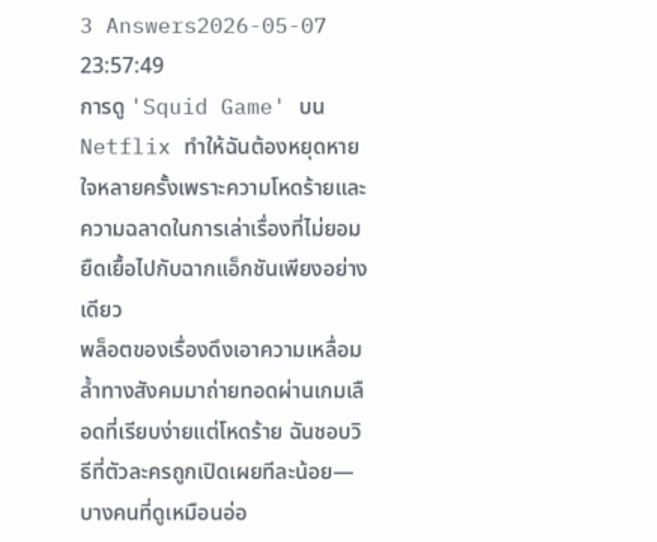3 Answers2026-05-07 23:57:49
การดู 'Squid Game' บน Netflix ทำให้ฉันต้องหยุดหายใจหลายครั้งเพราะความโหดร้ายและความฉลาดในการเล่าเรื่องที่ไม่ยอมยืดเยื้อไปกับฉากแอ็กชันเพียงอย่างเดียว
พล็อตของเรื่องดึงเอาความเหลื่อมล้ำทางสังคมมาถ่ายทอดผ่านเกมเลือดที่เรียบง่ายแต่โหดร้าย ฉันชอบวิธีที่ตัวละครถูกเปิดเผยทีละน้อย—บางคนที่ดูเหมือนอ่อ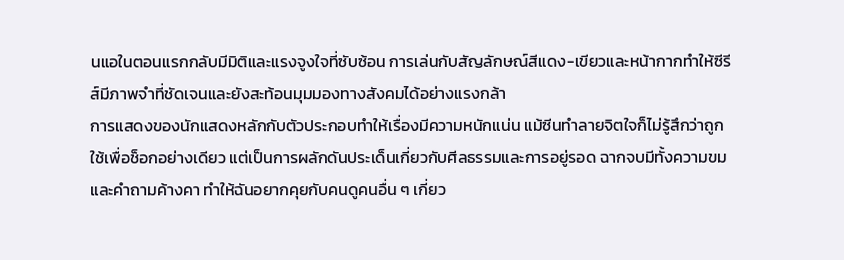นแอในตอนแรกกลับมีมิติและแรงจูงใจที่ซับซ้อน การเล่นกับสัญลักษณ์สีแดง-เขียวและหน้ากากทำให้ซีรีส์มีภาพจำที่ชัดเจนและยังสะท้อนมุมมองทางสังคมได้อย่างแรงกล้า
การแสดงของนักแสดงหลักกับตัวประกอบทำให้เรื่องมีความหนักแน่น แม้ซีนทำลายจิตใจก็ไม่รู้สึกว่าถูกใช้เพื่อช็อกอย่างเดียว แต่เป็นการผลักดันประเด็นเกี่ยวกับศีลธรรมและการอยู่รอด ฉากจบมีทั้งความขมและคำถามค้างคา ทำให้ฉันอยากคุยกับคนดูคนอื่น ๆ เกี่ยว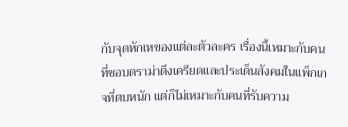กับจุดหักเหของแต่ละตัวละคร เรื่องนี้เหมาะกับคนที่ชอบดราม่าตึงเครียดและประเด็นสังคมในแพ็กเกจที่ตบหนัก แต่ก็ไม่เหมาะกับคนที่รับความ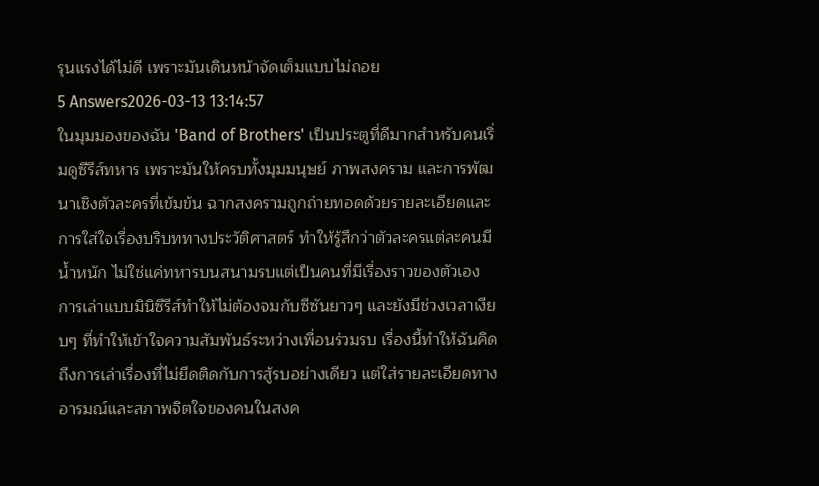รุนแรงได้ไม่ดี เพราะมันเดินหน้าจัดเต็มแบบไม่ถอย
5 Answers2026-03-13 13:14:57
ในมุมมองของฉัน 'Band of Brothers' เป็นประตูที่ดีมากสำหรับคนเริ่มดูซีรีส์ทหาร เพราะมันให้ครบทั้งมุมมนุษย์ ภาพสงคราม และการพัฒนาเชิงตัวละครที่เข้มข้น ฉากสงครามถูกถ่ายทอดด้วยรายละเอียดและการใส่ใจเรื่องบริบททางประวัติศาสตร์ ทำให้รู้สึกว่าตัวละครแต่ละคนมีน้ำหนัก ไม่ใช่แค่ทหารบนสนามรบแต่เป็นคนที่มีเรื่องราวของตัวเอง
การเล่าแบบมินิซีรีส์ทำให้ไม่ต้องจมกับซีซันยาวๆ และยังมีช่วงเวลาเงียบๆ ที่ทำให้เข้าใจความสัมพันธ์ระหว่างเพื่อนร่วมรบ เรื่องนี้ทำให้ฉันคิดถึงการเล่าเรื่องที่ไม่ยึดติดกับการสู้รบอย่างเดียว แต่ใส่รายละเอียดทางอารมณ์และสภาพจิตใจของคนในสงค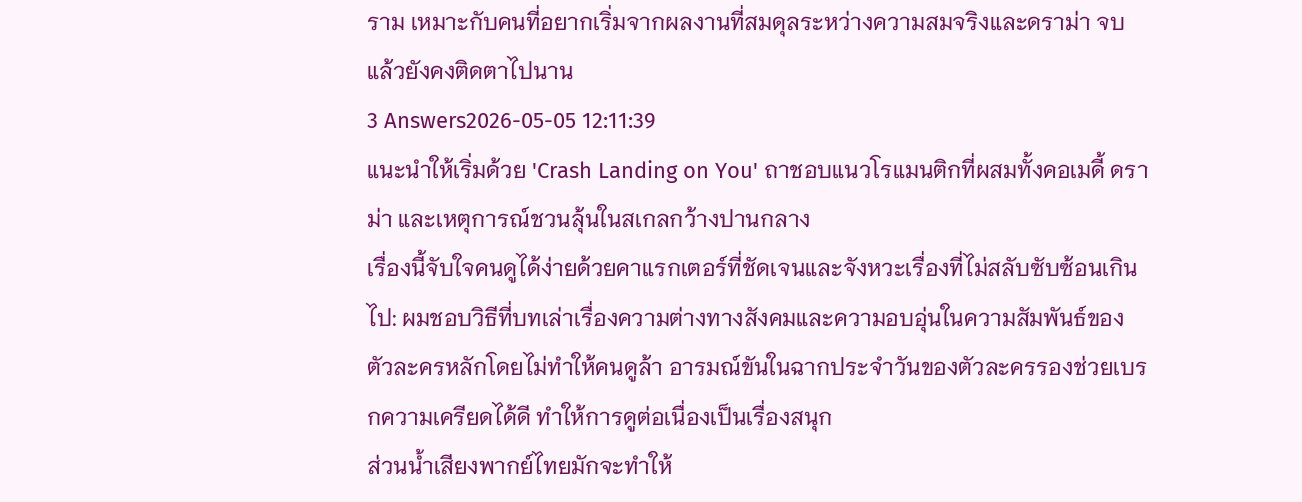ราม เหมาะกับคนที่อยากเริ่มจากผลงานที่สมดุลระหว่างความสมจริงและดราม่า จบแล้วยังคงติดตาไปนาน
3 Answers2026-05-05 12:11:39
แนะนำให้เริ่มด้วย 'Crash Landing on You' ถาชอบแนวโรแมนติกที่ผสมทั้งคอเมดี้ ดราม่า และเหตุการณ์ชวนลุ้นในสเกลกว้างปานกลาง
เรื่องนี้จับใจคนดูได้ง่ายด้วยคาแรกเตอร์ที่ชัดเจนและจังหวะเรื่องที่ไม่สลับซับซ้อนเกินไป: ผมชอบวิธีที่บทเล่าเรื่องความต่างทางสังคมและความอบอุ่นในความสัมพันธ์ของตัวละครหลักโดยไม่ทำให้คนดูล้า อารมณ์ขันในฉากประจำวันของตัวละครรองช่วยเบรกความเครียดได้ดี ทำให้การดูต่อเนื่องเป็นเรื่องสนุก
ส่วนน้ำเสียงพากย์ไทยมักจะทำให้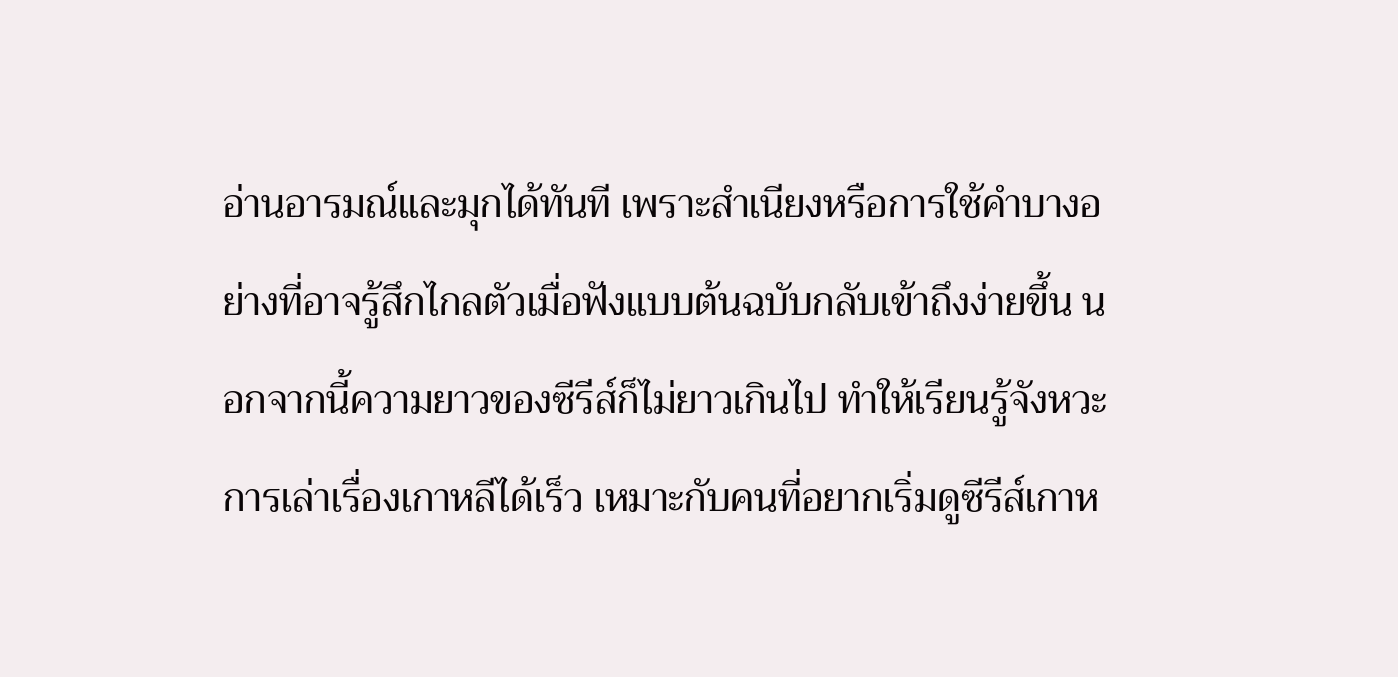อ่านอารมณ์และมุกได้ทันที เพราะสำเนียงหรือการใช้คำบางอย่างที่อาจรู้สึกไกลตัวเมื่อฟังแบบต้นฉบับกลับเข้าถึงง่ายขึ้น นอกจากนี้ความยาวของซีรีส์ก็ไม่ยาวเกินไป ทำให้เรียนรู้จังหวะการเล่าเรื่องเกาหลีได้เร็ว เหมาะกับคนที่อยากเริ่มดูซีรีส์เกาห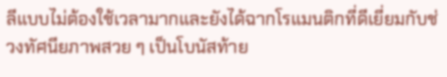ลีแบบไม่ต้องใช้เวลามากและยังได้ฉากโรแมนติกที่ดีเยี่ยมกับช่วงทัศนียภาพสวย ๆ เป็นโบนัสท้าย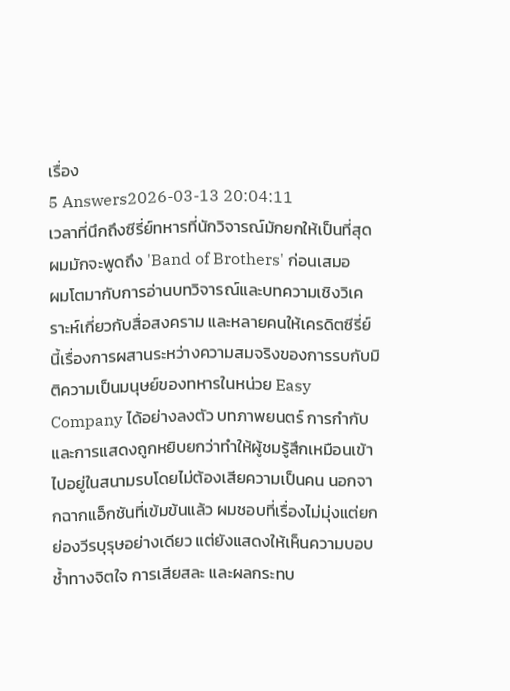เรื่อง
5 Answers2026-03-13 20:04:11
เวลาที่นึกถึงซีรี่ย์ทหารที่นักวิจารณ์มักยกให้เป็นที่สุด ผมมักจะพูดถึง 'Band of Brothers' ก่อนเสมอ
ผมโตมากับการอ่านบทวิจารณ์และบทความเชิงวิเคราะห์เกี่ยวกับสื่อสงคราม และหลายคนให้เครดิตซีรี่ย์นี้เรื่องการผสานระหว่างความสมจริงของการรบกับมิติความเป็นมนุษย์ของทหารในหน่วย Easy Company ได้อย่างลงตัว บทภาพยนตร์ การกำกับ และการแสดงถูกหยิบยกว่าทำให้ผู้ชมรู้สึกเหมือนเข้าไปอยู่ในสนามรบโดยไม่ต้องเสียความเป็นคน นอกจากฉากแอ็กชันที่เข้มข้นแล้ว ผมชอบที่เรื่องไม่มุ่งแต่ยกย่องวีรบุรุษอย่างเดียว แต่ยังแสดงให้เห็นความบอบช้ำทางจิตใจ การเสียสละ และผลกระทบ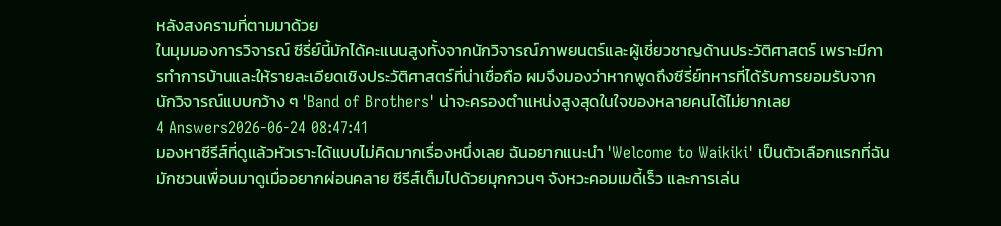หลังสงครามที่ตามมาด้วย
ในมุมมองการวิจารณ์ ซีรี่ย์นี้มักได้คะแนนสูงทั้งจากนักวิจารณ์ภาพยนตร์และผู้เชี่ยวชาญด้านประวัติศาสตร์ เพราะมีการทำการบ้านและให้รายละเอียดเชิงประวัติศาสตร์ที่น่าเชื่อถือ ผมจึงมองว่าหากพูดถึงซีรี่ย์ทหารที่ได้รับการยอมรับจากนักวิจารณ์แบบกว้าง ๆ 'Band of Brothers' น่าจะครองตำแหน่งสูงสุดในใจของหลายคนได้ไม่ยากเลย
4 Answers2026-06-24 08:47:41
มองหาซีรีส์ที่ดูแล้วหัวเราะได้แบบไม่คิดมากเรื่องหนึ่งเลย ฉันอยากแนะนำ 'Welcome to Waikiki' เป็นตัวเลือกแรกที่ฉันมักชวนเพื่อนมาดูเมื่ออยากผ่อนคลาย ซีรีส์เต็มไปด้วยมุกกวนๆ จังหวะคอมเมดี้เร็ว และการเล่น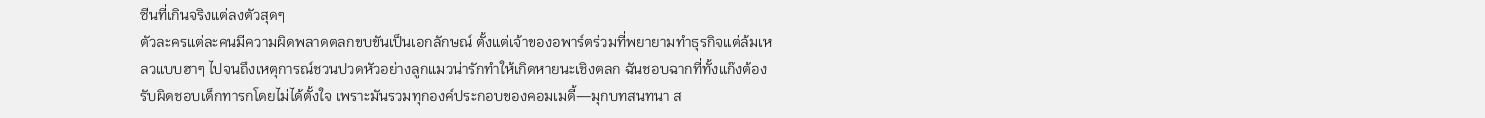ซีนที่เกินจริงแต่ลงตัวสุดๆ
ตัวละครแต่ละคนมีความผิดพลาดตลกขบขันเป็นเอกลักษณ์ ตั้งแต่เจ้าของอพาร์ตร่วมที่พยายามทำธุรกิจแต่ล้มเหลวแบบฮาๆ ไปจนถึงเหตุการณ์ชวนปวดหัวอย่างลูกแมวน่ารักทำให้เกิดหายนะเชิงตลก ฉันชอบฉากที่ทั้งแก๊งต้องรับผิดชอบเด็กทารกโดยไม่ได้ตั้งใจ เพราะมันรวมทุกองค์ประกอบของคอมเมดี้—มุกบทสนทนา ส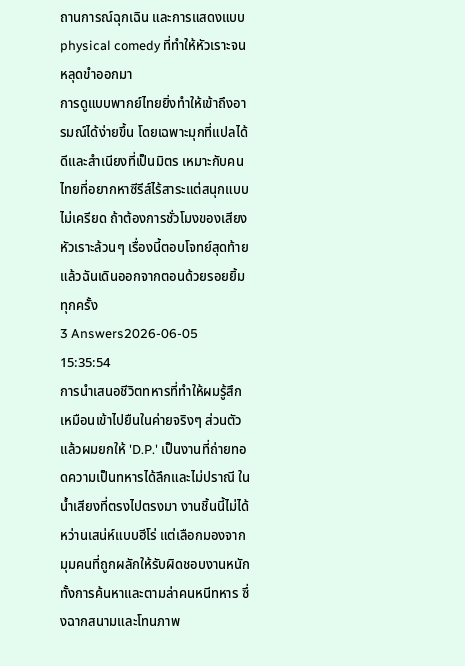ถานการณ์ฉุกเฉิน และการแสดงแบบ physical comedy ที่ทำให้หัวเราะจนหลุดขำออกมา
การดูแบบพากย์ไทยยิ่งทำให้เข้าถึงอารมณ์ได้ง่ายขึ้น โดยเฉพาะมุกที่แปลได้ดีและสำเนียงที่เป็นมิตร เหมาะกับคนไทยที่อยากหาซีรีส์ไร้สาระแต่สนุกแบบไม่เครียด ถ้าต้องการชั่วโมงของเสียงหัวเราะล้วนๆ เรื่องนี้ตอบโจทย์สุดท้ายแล้วฉันเดินออกจากตอนด้วยรอยยิ้มทุกครั้ง
3 Answers2026-06-05 15:35:54
การนำเสนอชีวิตทหารที่ทำให้ผมรู้สึกเหมือนเข้าไปยืนในค่ายจริงๆ ส่วนตัวแล้วผมยกให้ 'D.P.' เป็นงานที่ถ่ายทอดความเป็นทหารได้ลึกและไม่ปราณี ในน้ำเสียงที่ตรงไปตรงมา งานชิ้นนี้ไม่ได้หว่านเสน่ห์แบบฮีโร่ แต่เลือกมองจากมุมคนที่ถูกผลักให้รับผิดชอบงานหนัก ทั้งการค้นหาและตามล่าคนหนีทหาร ซึ่งฉากสนามและโทนภาพ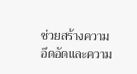ช่วยสร้างความอึดอัดและความ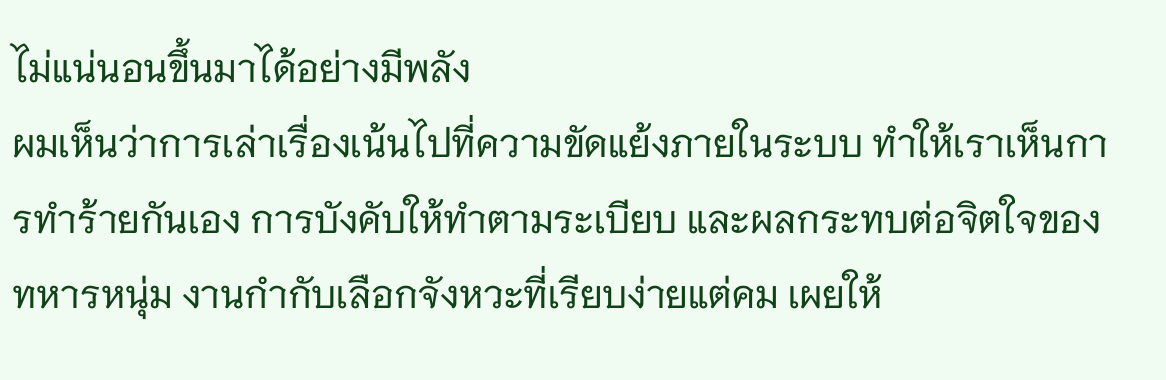ไม่แน่นอนขึ้นมาได้อย่างมีพลัง
ผมเห็นว่าการเล่าเรื่องเน้นไปที่ความขัดแย้งภายในระบบ ทำให้เราเห็นการทำร้ายกันเอง การบังคับให้ทำตามระเบียบ และผลกระทบต่อจิตใจของทหารหนุ่ม งานกำกับเลือกจังหวะที่เรียบง่ายแต่คม เผยให้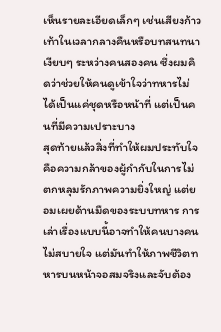เห็นรายละเอียดเล็กๆ เช่นเสียงก้าวเท้าในเวลากลางคืนหรือบทสนทนาเงียบๆ ระหว่างคนสองคน ซึ่งผมคิดว่าช่วยให้คนดูเข้าใจว่าทหารไม่ได้เป็นแค่ชุดหรือหน้าที่ แต่เป็นคนที่มีความเปราะบาง
สุดท้ายแล้วสิ่งที่ทำให้ผมประทับใจคือความกล้าของผู้กำกับในการไม่ตกหลุมรักภาพความยิ่งใหญ่ แต่ยอมเผยด้านมืดของระบบทหาร การเล่าเรื่องแบบนี้อาจทำให้คนบางคนไม่สบายใจ แต่มันทำให้ภาพชีวิตทหารบนหน้าจอสมจริงและจับต้อง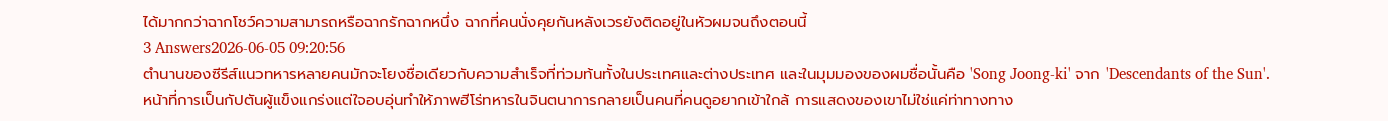ได้มากกว่าฉากโชว์ความสามารถหรือฉากรักฉากหนึ่ง ฉากที่คนนั่งคุยกันหลังเวรยังติดอยู่ในหัวผมจนถึงตอนนี้
3 Answers2026-06-05 09:20:56
ตำนานของซีรีส์แนวทหารหลายคนมักจะโยงชื่อเดียวกับความสำเร็จที่ท่วมท้นทั้งในประเทศและต่างประเทศ และในมุมมองของผมชื่อนั้นคือ 'Song Joong-ki' จาก 'Descendants of the Sun'.
หน้าที่การเป็นกัปตันผู้แข็งแกร่งแต่ใจอบอุ่นทำให้ภาพฮีโร่ทหารในจินตนาการกลายเป็นคนที่คนดูอยากเข้าใกล้ การแสดงของเขาไม่ใช่แค่ท่าทางทาง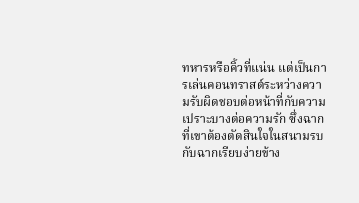ทหารหรือคิ้วที่แน่น แต่เป็นการเล่นคอนทราสต์ระหว่างความรับผิดชอบต่อหน้าที่กับความเปราะบางต่อความรัก ซึ่งฉากที่เขาต้องตัดสินใจในสนามรบกับฉากเรียบง่ายข้าง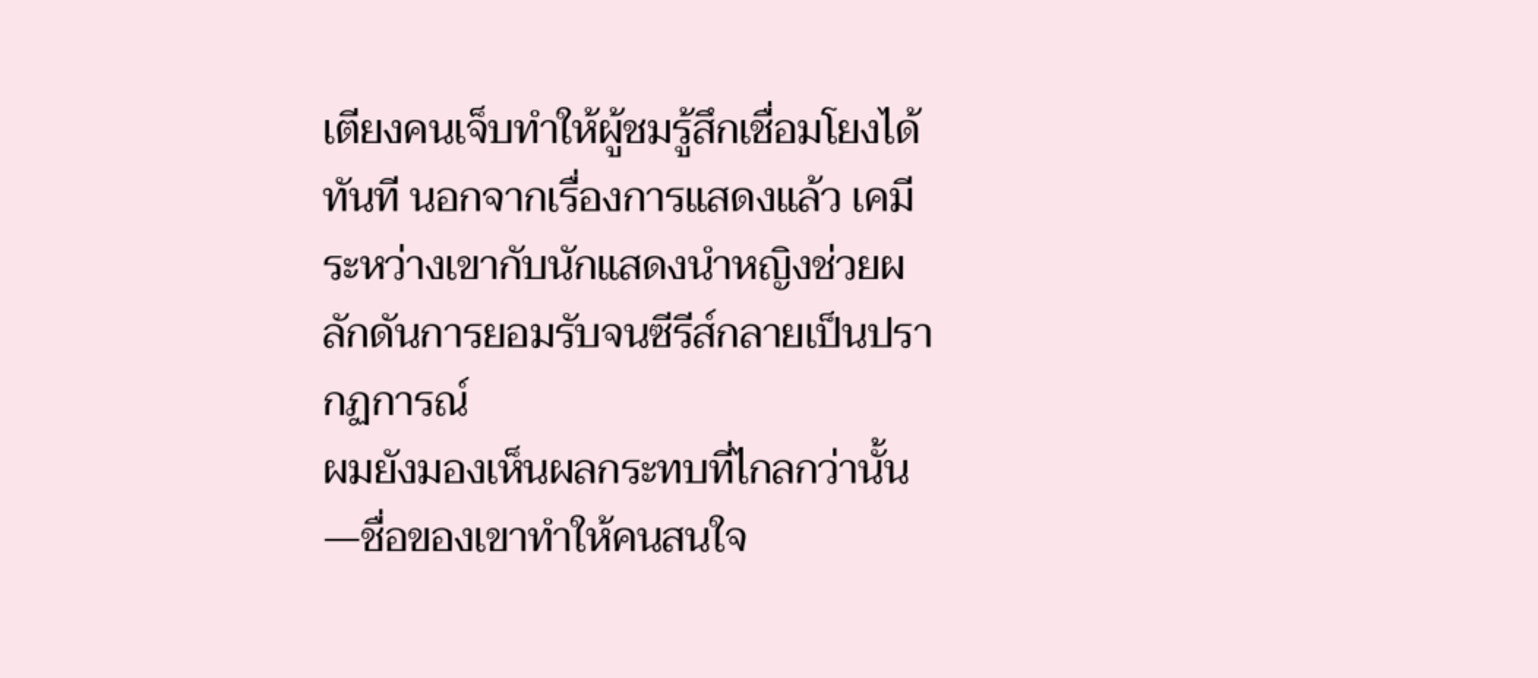เตียงคนเจ็บทำให้ผู้ชมรู้สึกเชื่อมโยงได้ทันที นอกจากเรื่องการแสดงแล้ว เคมีระหว่างเขากับนักแสดงนำหญิงช่วยผลักดันการยอมรับจนซีรีส์กลายเป็นปรากฏการณ์
ผมยังมองเห็นผลกระทบที่ไกลกว่านั้น—ชื่อของเขาทำให้คนสนใจ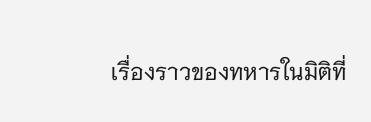เรื่องราวของทหารในมิติที่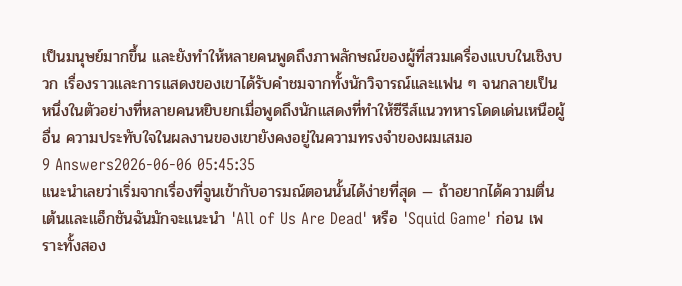เป็นมนุษย์มากขึ้น และยังทำให้หลายคนพูดถึงภาพลักษณ์ของผู้ที่สวมเครื่องแบบในเชิงบวก เรื่องราวและการแสดงของเขาได้รับคำชมจากทั้งนักวิจารณ์และแฟน ๆ จนกลายเป็นหนึ่งในตัวอย่างที่หลายคนหยิบยกเมื่อพูดถึงนักแสดงที่ทำให้ซีรีส์แนวทหารโดดเด่นเหนือผู้อื่น ความประทับใจในผลงานของเขายังคงอยู่ในความทรงจำของผมเสมอ
9 Answers2026-06-06 05:45:35
แนะนำเลยว่าเริ่มจากเรื่องที่จูนเข้ากับอารมณ์ตอนนั้นได้ง่ายที่สุด — ถ้าอยากได้ความตื่นเต้นและแอ็กชันฉันมักจะแนะนำ 'All of Us Are Dead' หรือ 'Squid Game' ก่อน เพราะทั้งสอง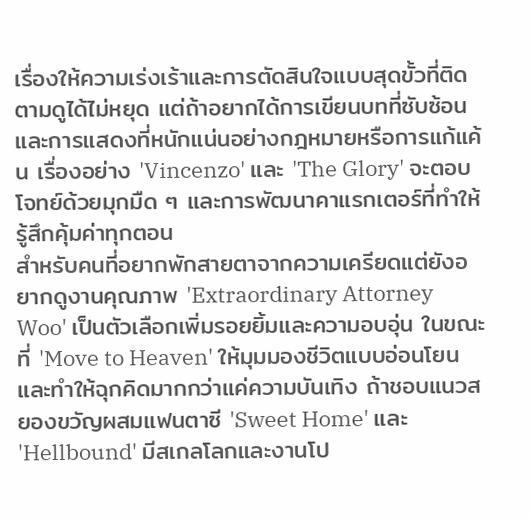เรื่องให้ความเร่งเร้าและการตัดสินใจแบบสุดขั้วที่ติดตามดูได้ไม่หยุด แต่ถ้าอยากได้การเขียนบทที่ซับซ้อนและการแสดงที่หนักแน่นอย่างกฎหมายหรือการแก้แค้น เรื่องอย่าง 'Vincenzo' และ 'The Glory' จะตอบโจทย์ด้วยมุกมืด ๆ และการพัฒนาคาแรกเตอร์ที่ทำให้รู้สึกคุ้มค่าทุกตอน
สำหรับคนที่อยากพักสายตาจากความเครียดแต่ยังอยากดูงานคุณภาพ 'Extraordinary Attorney Woo' เป็นตัวเลือกเพิ่มรอยยิ้มและความอบอุ่น ในขณะที่ 'Move to Heaven' ให้มุมมองชีวิตแบบอ่อนโยนและทำให้ฉุกคิดมากกว่าแค่ความบันเทิง ถ้าชอบแนวสยองขวัญผสมแฟนตาซี 'Sweet Home' และ 'Hellbound' มีสเกลโลกและงานโป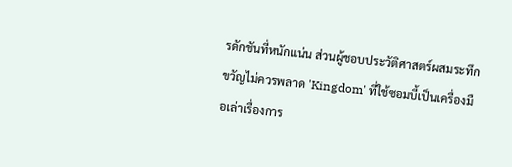รดักชันที่หนักแน่น ส่วนผู้ชอบประวัติศาสตร์ผสมระทึกขวัญไม่ควรพลาด 'Kingdom' ที่ใช้ซอมบี้เป็นเครื่องมือเล่าเรื่องการ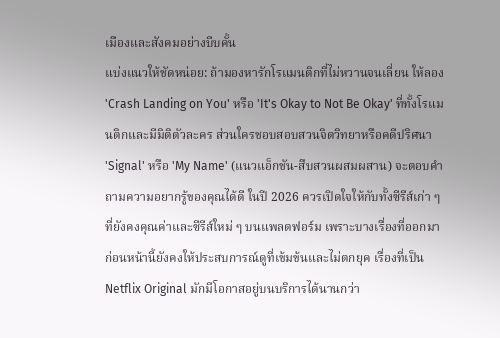เมืองและสังคมอย่างบีบคั้น
แบ่งแนวให้ชัดหน่อย: ถ้ามองหารักโรแมนติกที่ไม่หวานจนเลี่ยน ให้ลอง 'Crash Landing on You' หรือ 'It's Okay to Not Be Okay' ที่ทั้งโรแมนติกและมีมิติตัวละคร ส่วนใครชอบสอบสวนจิตวิทยาหรือคดีปริศนา 'Signal' หรือ 'My Name' (แนวแอ็กชัน-สืบสวนผสมผสาน) จะตอบคำถามความอยากรู้ของคุณได้ดี ในปี 2026 ควรเปิดใจให้กับทั้งซีรีส์เก่า ๆ ที่ยังคงคุณค่าและซีรีส์ใหม่ ๆ บนแพลตฟอร์ม เพราะบางเรื่องที่ออกมาก่อนหน้านี้ยังคงให้ประสบการณ์ดูที่เข้มข้นและไม่ตกยุค เรื่องที่เป็น Netflix Original มักมีโอกาสอยู่บนบริการได้นานกว่า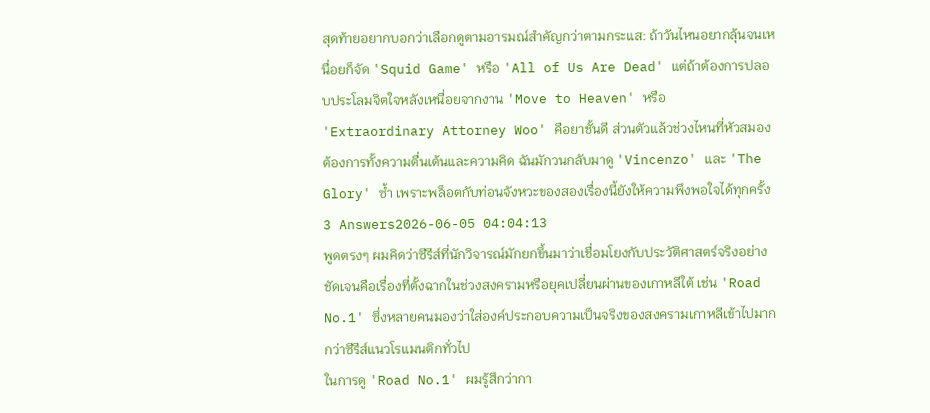สุดท้ายอยากบอกว่าเลือกดูตามอารมณ์สำคัญกว่าตามกระแส: ถ้าวันไหนอยากลุ้นจนเหนื่อยก็จัด 'Squid Game' หรือ 'All of Us Are Dead' แต่ถ้าต้องการปลอบประโลมจิตใจหลังเหนื่อยจากงาน 'Move to Heaven' หรือ 'Extraordinary Attorney Woo' คือยาชั้นดี ส่วนตัวแล้วช่วงไหนที่หัวสมองต้องการทั้งความตื่นเต้นและความคิด ฉันมักวนกลับมาดู 'Vincenzo' และ 'The Glory' ซ้ำ เพราะพล็อตกับท่อนจังหวะของสองเรื่องนี้ยังให้ความพึงพอใจได้ทุกครั้ง
3 Answers2026-06-05 04:04:13
พูดตรงๆ ผมคิดว่าซีรีส์ที่นักวิจารณ์มักยกขึ้นมาว่าเชื่อมโยงกับประวัติศาสตร์จริงอย่างชัดเจนคือเรื่องที่ตั้งฉากในช่วงสงครามหรือยุคเปลี่ยนผ่านของเกาหลีใต้ เช่น 'Road No.1' ซึ่งหลายคนมองว่าใส่องค์ประกอบความเป็นจริงของสงครามเกาหลีเข้าไปมากกว่าซีรีส์แนวโรแมนติกทั่วไป
ในการดู 'Road No.1' ผมรู้สึกว่ากา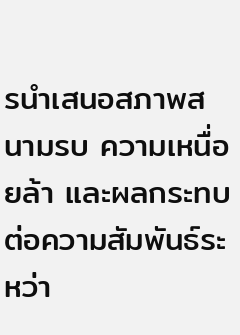รนำเสนอสภาพสนามรบ ความเหนื่อยล้า และผลกระทบต่อความสัมพันธ์ระหว่า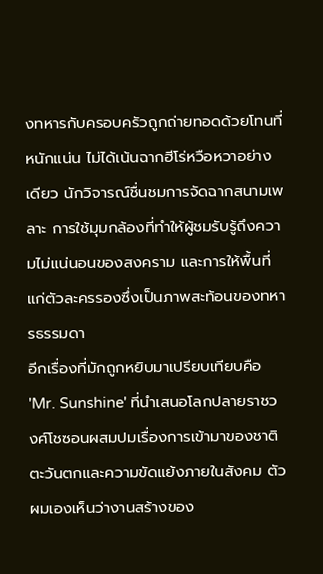งทหารกับครอบครัวถูกถ่ายทอดด้วยโทนที่หนักแน่น ไม่ได้เน้นฉากฮีโร่หวือหวาอย่างเดียว นักวิจารณ์ชื่นชมการจัดฉากสนามเพลาะ การใช้มุมกล้องที่ทำให้ผู้ชมรับรู้ถึงความไม่แน่นอนของสงคราม และการให้พื้นที่แก่ตัวละครรองซึ่งเป็นภาพสะท้อนของทหารธรรมดา
อีกเรื่องที่มักถูกหยิบมาเปรียบเทียบคือ 'Mr. Sunshine' ที่นำเสนอโลกปลายราชวงศ์โชซอนผสมปมเรื่องการเข้ามาของชาติตะวันตกและความขัดแย้งภายในสังคม ตัวผมเองเห็นว่างานสร้างของ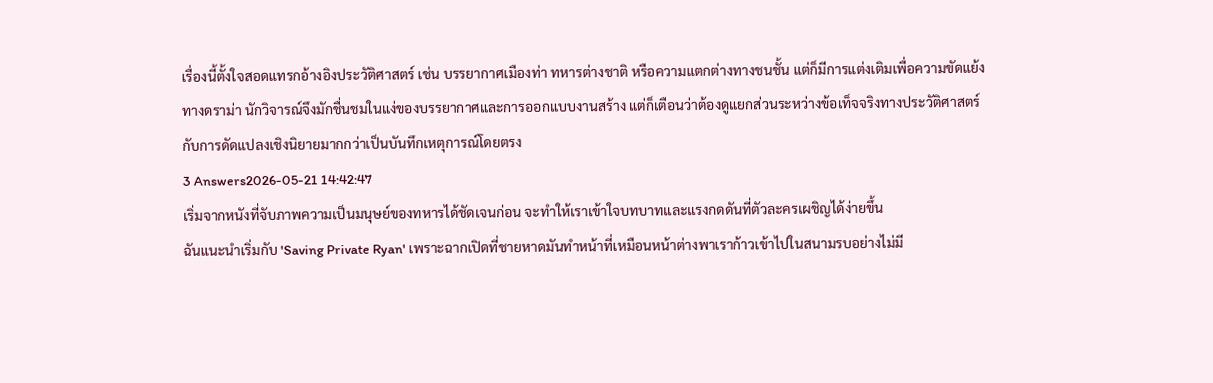เรื่องนี้ตั้งใจสอดแทรกอ้างอิงประวัติศาสตร์ เช่น บรรยากาศเมืองท่า ทหารต่างชาติ หรือความแตกต่างทางชนชั้น แต่ก็มีการแต่งเติมเพื่อความขัดแย้งทางดราม่า นักวิจารณ์จึงมักชื่นชมในแง่ของบรรยากาศและการออกแบบงานสร้าง แต่ก็เตือนว่าต้องดูแยกส่วนระหว่างข้อเท็จจริงทางประวัติศาสตร์กับการดัดแปลงเชิงนิยายมากกว่าเป็นบันทึกเหตุการณ์โดยตรง
3 Answers2026-05-21 14:42:47
เริ่มจากหนังที่จับภาพความเป็นมนุษย์ของทหารได้ชัดเจนก่อน จะทำให้เราเข้าใจบทบาทและแรงกดดันที่ตัวละครเผชิญได้ง่ายขึ้น
ฉันแนะนำเริ่มกับ 'Saving Private Ryan' เพราะฉากเปิดที่ชายหาดมันทำหน้าที่เหมือนหน้าต่างพาเราก้าวเข้าไปในสนามรบอย่างไม่มี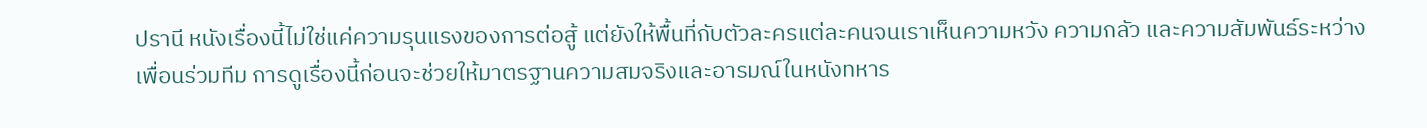ปรานี หนังเรื่องนี้ไม่ใช่แค่ความรุนแรงของการต่อสู้ แต่ยังให้พื้นที่กับตัวละครแต่ละคนจนเราเห็นความหวัง ความกลัว และความสัมพันธ์ระหว่างเพื่อนร่วมทีม การดูเรื่องนี้ก่อนจะช่วยให้มาตรฐานความสมจริงและอารมณ์ในหนังทหาร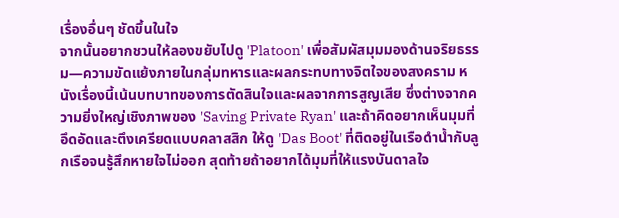เรื่องอื่นๆ ชัดขึ้นในใจ
จากนั้นอยากชวนให้ลองขยับไปดู 'Platoon' เพื่อสัมผัสมุมมองด้านจริยธรรม—ความขัดแย้งภายในกลุ่มทหารและผลกระทบทางจิตใจของสงคราม หนังเรื่องนี้เน้นบทบาทของการตัดสินใจและผลจากการสูญเสีย ซึ่งต่างจากความยิ่งใหญ่เชิงภาพของ 'Saving Private Ryan' และถ้าคิดอยากเห็นมุมที่อึดอัดและตึงเครียดแบบคลาสสิก ให้ดู 'Das Boot' ที่ติดอยู่ในเรือดำน้ำกับลูกเรือจนรู้สึกหายใจไม่ออก สุดท้ายถ้าอยากได้มุมที่ให้แรงบันดาลใจ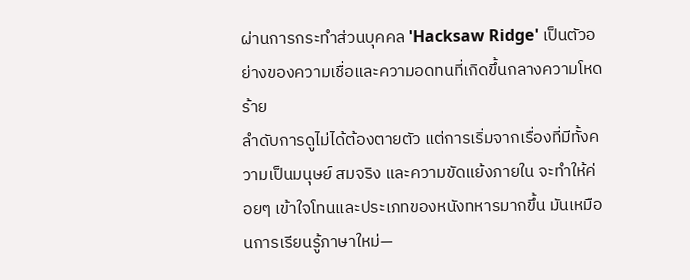ผ่านการกระทำส่วนบุคคล 'Hacksaw Ridge' เป็นตัวอย่างของความเชื่อและความอดทนที่เกิดขึ้นกลางความโหดร้าย
ลำดับการดูไม่ได้ต้องตายตัว แต่การเริ่มจากเรื่องที่มีทั้งความเป็นมนุษย์ สมจริง และความขัดแย้งภายใน จะทำให้ค่อยๆ เข้าใจโทนและประเภทของหนังทหารมากขึ้น มันเหมือนการเรียนรู้ภาษาใหม่—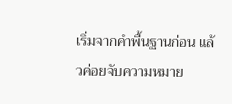เริ่มจากคำพื้นฐานก่อน แล้วค่อยจับความหมาย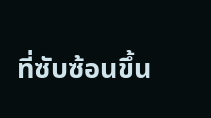ที่ซับซ้อนขึ้น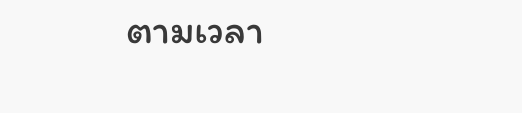ตามเวลา